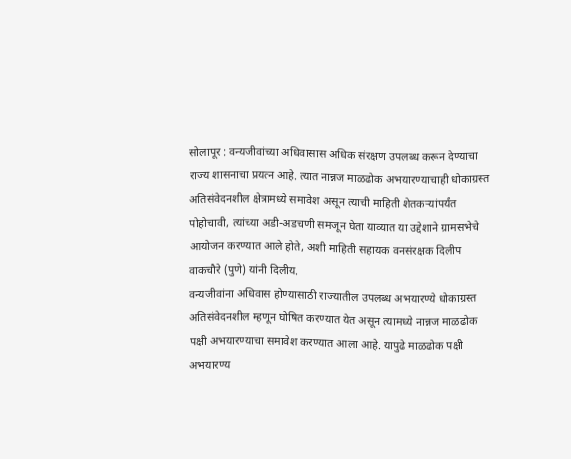सोलापूर : वन्यजीवांच्या अधिवासास अधिक संरक्षण उपलब्ध करून देण्याचा राज्य शासनाचा प्रयत्न आहे. त्यात नान्नज माळढोक अभयारण्याचाही धोकाग्रस्त अतिसंवेदनशील क्षेत्रामध्ये समावेश असून त्याची माहिती शेतकऱ्यांपर्यंत पोहोचावी, त्यांच्या अडी-अडचणी समजून घेता याव्यात या उद्देशाने ग्रामसभेचे आयोजन करण्यात आले होते, अशी माहिती सहायक वनसंरक्षक दिलीप वाकचौरे (पुणे) यांनी दिलीय.
वन्यजीवांना अधिवास होण्यासाठी राज्यातील उपलब्ध अभयारण्ये धोकाग्रस्त अतिसंवेदनशील म्हणून घोषित करण्यात येत असून त्यामध्ये नान्नज माळढोक पक्षी अभयारण्याचा समावेश करण्यात आला आहे. यापुढे माळढोक पक्षी अभयारण्य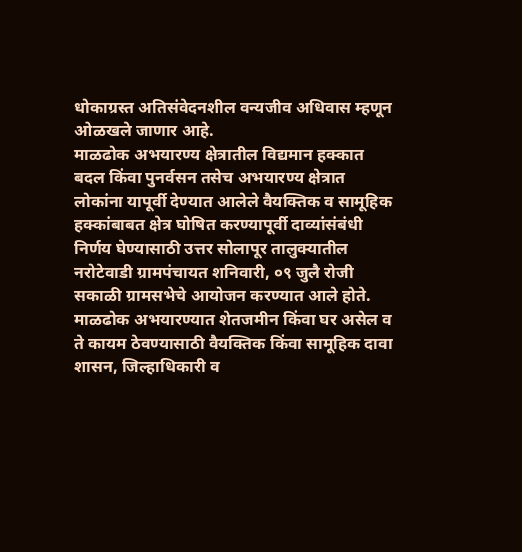धोकाग्रस्त अतिसंवेदनशील वन्यजीव अधिवास म्हणून ओळखले जाणार आहे.
माळढोक अभयारण्य क्षेत्रातील विद्यमान हक्कात बदल किंवा पुनर्वसन तसेच अभयारण्य क्षेत्रात लोकांना यापूर्वी देण्यात आलेले वैयक्तिक व सामूहिक हक्कांबाबत क्षेत्र घोषित करण्यापूर्वी दाव्यांसंबंधी निर्णय घेण्यासाठी उत्तर सोलापूर तालुक्यातील नरोटेवाडी ग्रामपंचायत शनिवारी, ०९ जुलै रोजी सकाळी ग्रामसभेचे आयोजन करण्यात आले होते.
माळढोक अभयारण्यात शेतजमीन किंवा घर असेल व ते कायम ठेवण्यासाठी वैयक्तिक किंवा सामूहिक दावा शासन, जिल्हाधिकारी व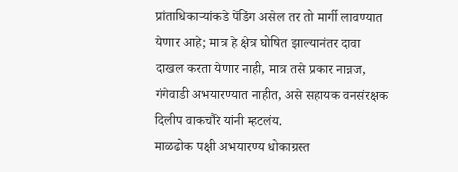प्रांताधिकाऱ्यांकडे पेंडिंग असेल तर तो मार्गी लावण्यात येणार आहे; मात्र हे क्षेत्र घोषित झाल्यानंतर दावा दाखल करता येणार नाही, मात्र तसे प्रकार नान्नज, गंगेवाडी अभयारण्यात नाहीत, असे सहायक वनसंरक्षक दिलीप वाकचौरे यांनी म्हटलंय.
माळढोक पक्षी अभयारण्य धोकाग्रस्त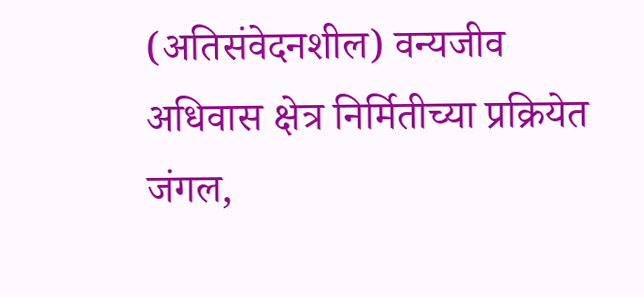(अतिसंवेदनशील) वन्यजीव अधिवास क्षेत्र निर्मितीच्या प्रक्रियेत जंगल,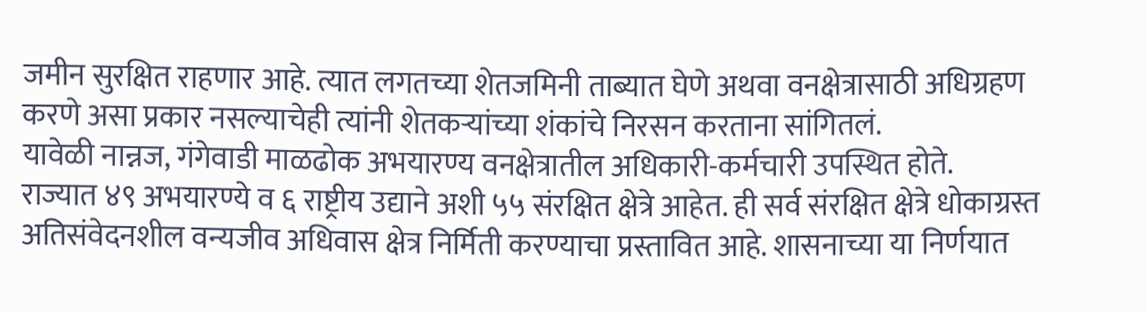जमीन सुरक्षित राहणार आहे. त्यात लगतच्या शेतजमिनी ताब्यात घेणे अथवा वनक्षेत्रासाठी अधिग्रहण करणे असा प्रकार नसल्याचेही त्यांनी शेतकऱ्यांच्या शंकांचे निरसन करताना सांगितलं.
यावेळी नान्नज, गंगेवाडी माळढोक अभयारण्य वनक्षेत्रातील अधिकारी-कर्मचारी उपस्थित होते.
राज्यात ४९ अभयारण्ये व ६ राष्ट्रीय उद्याने अशी ५५ संरक्षित क्षेत्रे आहेत. ही सर्व संरक्षित क्षेत्रे धोकाग्रस्त अतिसंवेदनशील वन्यजीव अधिवास क्षेत्र निर्मिती करण्याचा प्रस्तावित आहे. शासनाच्या या निर्णयात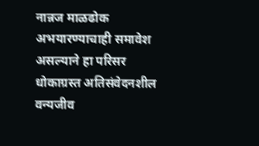नान्नज माळढोक अभयारण्याचाही समावेश असल्याने हा परिसर धोकाग्रस्त अतिसंवेदनशील वन्यजीव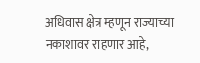अधिवास क्षेत्र म्हणून राज्याच्या नकाशावर राहणार आहे,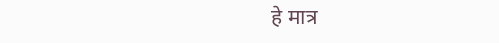हे मात्र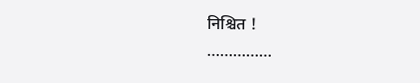निश्चित !
……………